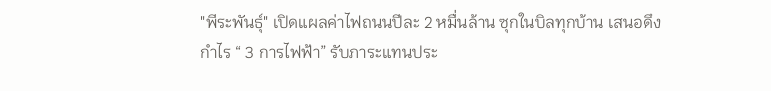"พีระพันธุ์" เปิดแผลค่าไฟถนนปีละ 2 หมื่นล้าน ซุกในบิลทุกบ้าน เสนอดึงกำไร “ 3 การไฟฟ้า” รับภาระแทนประ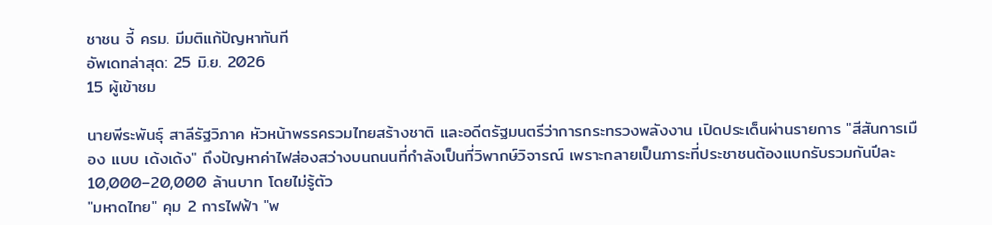ชาชน จี้ ครม. มีมติแก้ปัญหาทันที
อัพเดทล่าสุด: 25 มิ.ย. 2026
15 ผู้เข้าชม

นายพีระพันธุ์ สาลีรัฐวิภาค หัวหน้าพรรครวมไทยสร้างชาติ และอดีตรัฐมนตรีว่าการกระทรวงพลังงาน เปิดประเด็นผ่านรายการ "สีสันการเมือง แบบ เด้งเด้ง" ถึงปัญหาค่าไฟส่องสว่างบนถนนที่กำลังเป็นที่วิพากษ์วิจารณ์ เพราะกลายเป็นภาระที่ประชาชนต้องแบกรับรวมกันปีละ 10,000–20,000 ล้านบาท โดยไม่รู้ตัว
"มหาดไทย" คุม 2 การไฟฟ้า "พ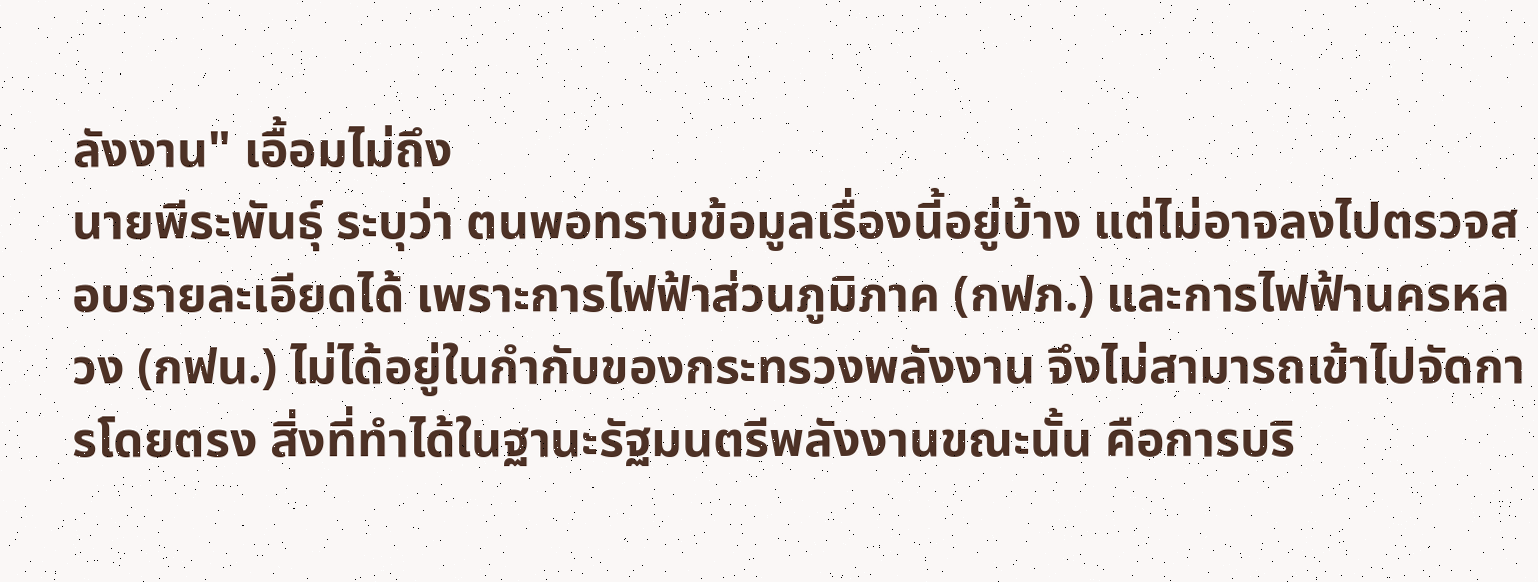ลังงาน" เอื้อมไม่ถึง
นายพีระพันธุ์ ระบุว่า ตนพอทราบข้อมูลเรื่องนี้อยู่บ้าง แต่ไม่อาจลงไปตรวจสอบรายละเอียดได้ เพราะการไฟฟ้าส่วนภูมิภาค (กฟภ.) และการไฟฟ้านครหลวง (กฟน.) ไม่ได้อยู่ในกำกับของกระทรวงพลังงาน จึงไม่สามารถเข้าไปจัดการโดยตรง สิ่งที่ทำได้ในฐานะรัฐมนตรีพลังงานขณะนั้น คือการบริ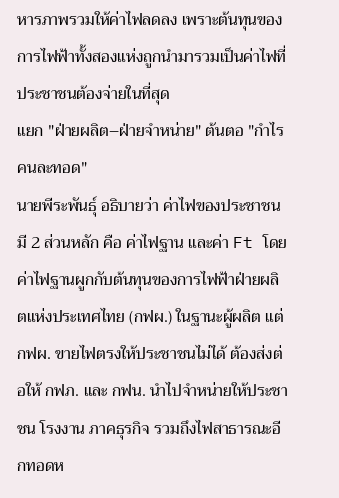หารภาพรวมให้ค่าไฟลดลง เพราะต้นทุนของการไฟฟ้าทั้งสองแห่งถูกนำมารวมเป็นค่าไฟที่ประชาชนต้องจ่ายในที่สุด
แยก "ฝ่ายผลิต–ฝ่ายจำหน่าย" ต้นตอ "กำไรคนละทอด"
นายพีระพันธุ์ อธิบายว่า ค่าไฟของประชาชนมี 2 ส่วนหลัก คือ ค่าไฟฐาน และค่า Ft โดยค่าไฟฐานผูกกับต้นทุนของการไฟฟ้าฝ่ายผลิตแห่งประเทศไทย (กฟผ.) ในฐานะผู้ผลิต แต่ กฟผ. ขายไฟตรงให้ประชาชนไม่ได้ ต้องส่งต่อให้ กฟภ. และ กฟน. นำไปจำหน่ายให้ประชาชน โรงงาน ภาคธุรกิจ รวมถึงไฟสาธารณะอีกทอดห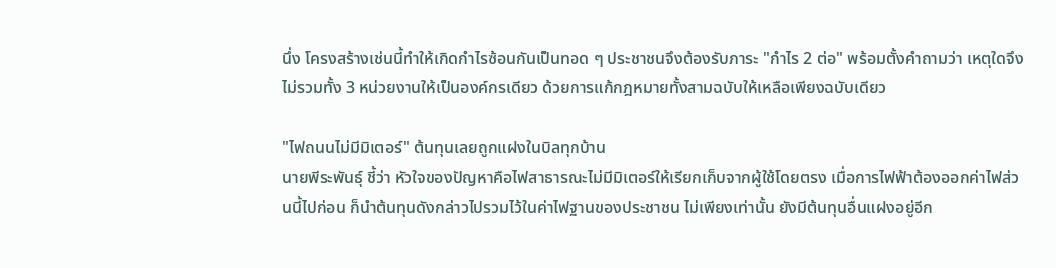นึ่ง โครงสร้างเช่นนี้ทำให้เกิดกำไรซ้อนกันเป็นทอด ๆ ประชาชนจึงต้องรับภาระ "กำไร 2 ต่อ" พร้อมตั้งคำถามว่า เหตุใดจึงไม่รวมทั้ง 3 หน่วยงานให้เป็นองค์กรเดียว ด้วยการแก้กฎหมายทั้งสามฉบับให้เหลือเพียงฉบับเดียว

"ไฟถนนไม่มีมิเตอร์" ต้นทุนเลยถูกแฝงในบิลทุกบ้าน
นายพีระพันธุ์ ชี้ว่า หัวใจของปัญหาคือไฟสาธารณะไม่มีมิเตอร์ให้เรียกเก็บจากผู้ใช้โดยตรง เมื่อการไฟฟ้าต้องออกค่าไฟส่วนนี้ไปก่อน ก็นำต้นทุนดังกล่าวไปรวมไว้ในค่าไฟฐานของประชาชน ไม่เพียงเท่านั้น ยังมีต้นทุนอื่นแฝงอยู่อีก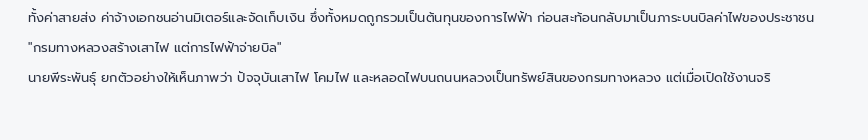ทั้งค่าสายส่ง ค่าจ้างเอกชนอ่านมิเตอร์และจัดเก็บเงิน ซึ่งทั้งหมดถูกรวมเป็นต้นทุนของการไฟฟ้า ก่อนสะท้อนกลับมาเป็นภาระบนบิลค่าไฟของประชาชน
"กรมทางหลวงสร้างเสาไฟ แต่การไฟฟ้าจ่ายบิล"
นายพีระพันธุ์ ยกตัวอย่างให้เห็นภาพว่า ปัจจุบันเสาไฟ โคมไฟ และหลอดไฟบนถนนหลวงเป็นทรัพย์สินของกรมทางหลวง แต่เมื่อเปิดใช้งานจริ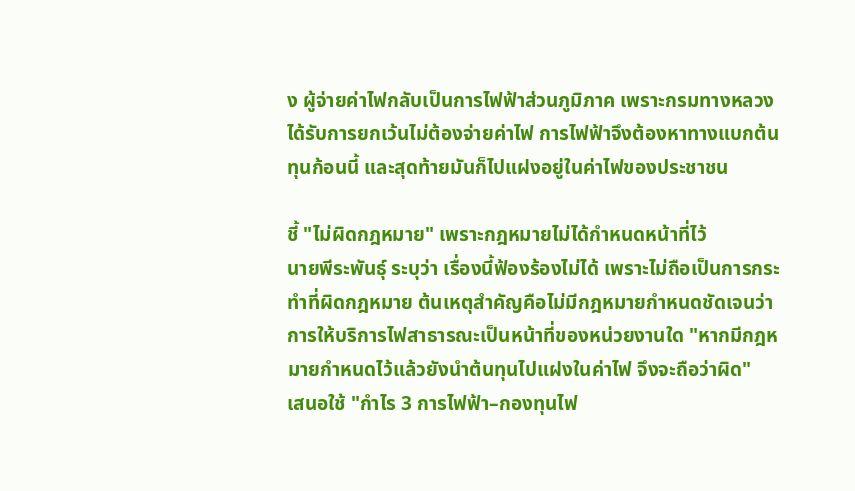ง ผู้จ่ายค่าไฟกลับเป็นการไฟฟ้าส่วนภูมิภาค เพราะกรมทางหลวงได้รับการยกเว้นไม่ต้องจ่ายค่าไฟ การไฟฟ้าจึงต้องหาทางแบกต้นทุนก้อนนี้ และสุดท้ายมันก็ไปแฝงอยู่ในค่าไฟของประชาชน

ชี้ "ไม่ผิดกฎหมาย" เพราะกฎหมายไม่ได้กำหนดหน้าที่ไว้
นายพีระพันธุ์ ระบุว่า เรื่องนี้ฟ้องร้องไม่ได้ เพราะไม่ถือเป็นการกระทำที่ผิดกฎหมาย ต้นเหตุสำคัญคือไม่มีกฎหมายกำหนดชัดเจนว่าการให้บริการไฟสาธารณะเป็นหน้าที่ของหน่วยงานใด "หากมีกฎหมายกำหนดไว้แล้วยังนำต้นทุนไปแฝงในค่าไฟ จึงจะถือว่าผิด"
เสนอใช้ "กำไร 3 การไฟฟ้า–กองทุนไฟ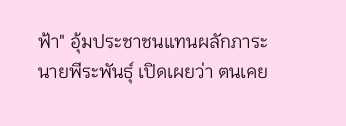ฟ้า" อุ้มประชาชนแทนผลักภาระ
นายพีระพันธุ์ เปิดเผยว่า ตนเคย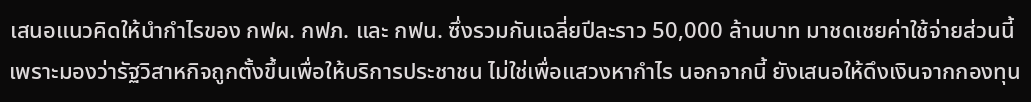เสนอแนวคิดให้นำกำไรของ กฟผ. กฟภ. และ กฟน. ซึ่งรวมกันเฉลี่ยปีละราว 50,000 ล้านบาท มาชดเชยค่าใช้จ่ายส่วนนี้ เพราะมองว่ารัฐวิสาหกิจถูกตั้งขึ้นเพื่อให้บริการประชาชน ไม่ใช่เพื่อแสวงหากำไร นอกจากนี้ ยังเสนอให้ดึงเงินจากกองทุน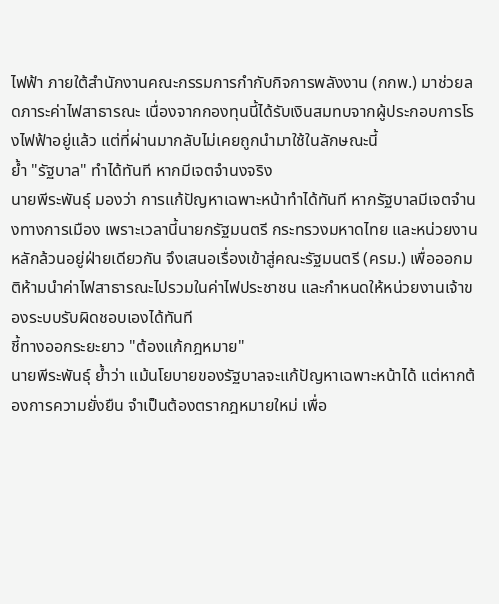ไฟฟ้า ภายใต้สำนักงานคณะกรรมการกำกับกิจการพลังงาน (กกพ.) มาช่วยลดภาระค่าไฟสาธารณะ เนื่องจากกองทุนนี้ได้รับเงินสมทบจากผู้ประกอบการโรงไฟฟ้าอยู่แล้ว แต่ที่ผ่านมากลับไม่เคยถูกนำมาใช้ในลักษณะนี้
ย้ำ "รัฐบาล" ทำได้ทันที หากมีเจตจำนงจริง
นายพีระพันธุ์ มองว่า การแก้ปัญหาเฉพาะหน้าทำได้ทันที หากรัฐบาลมีเจตจำนงทางการเมือง เพราะเวลานี้นายกรัฐมนตรี กระทรวงมหาดไทย และหน่วยงานหลักล้วนอยู่ฝ่ายเดียวกัน จึงเสนอเรื่องเข้าสู่คณะรัฐมนตรี (ครม.) เพื่อออกมติห้ามนำค่าไฟสาธารณะไปรวมในค่าไฟประชาชน และกำหนดให้หน่วยงานเจ้าของระบบรับผิดชอบเองได้ทันที
ชี้ทางออกระยะยาว "ต้องแก้กฎหมาย"
นายพีระพันธุ์ ย้ำว่า แม้นโยบายของรัฐบาลจะแก้ปัญหาเฉพาะหน้าได้ แต่หากต้องการความยั่งยืน จำเป็นต้องตรากฎหมายใหม่ เพื่อ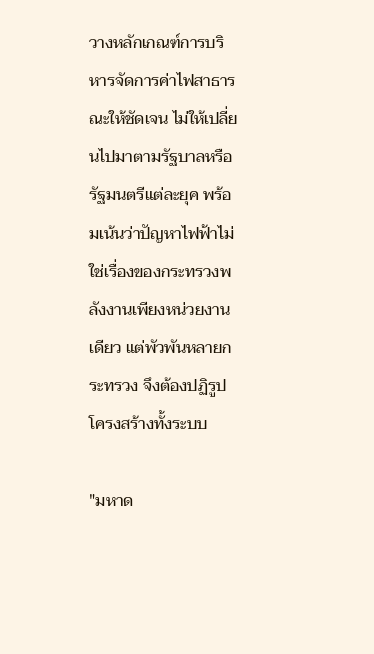วางหลักเกณฑ์การบริหารจัดการค่าไฟสาธารณะให้ชัดเจน ไม่ให้เปลี่ยนไปมาตามรัฐบาลหรือรัฐมนตรีแต่ละยุค พร้อมเน้นว่าปัญหาไฟฟ้าไม่ใช่เรื่องของกระทรวงพลังงานเพียงหน่วยงานเดียว แต่พัวพันหลายกระทรวง จึงต้องปฏิรูปโครงสร้างทั้งระบบ

"มหาด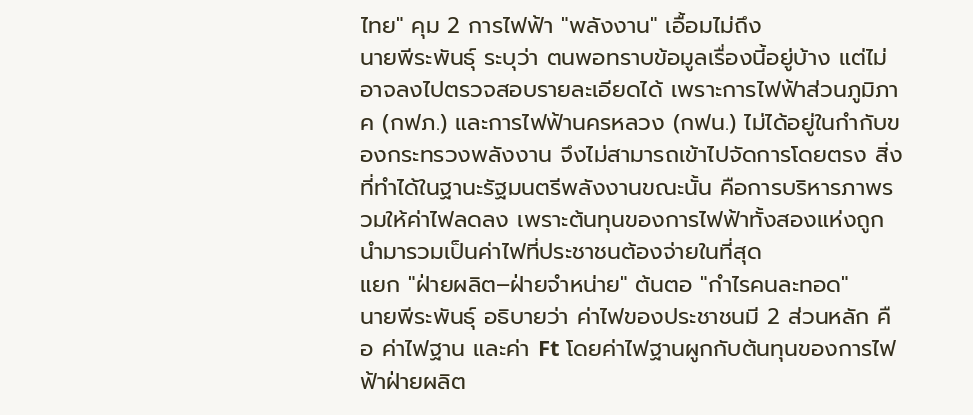ไทย" คุม 2 การไฟฟ้า "พลังงาน" เอื้อมไม่ถึง
นายพีระพันธุ์ ระบุว่า ตนพอทราบข้อมูลเรื่องนี้อยู่บ้าง แต่ไม่อาจลงไปตรวจสอบรายละเอียดได้ เพราะการไฟฟ้าส่วนภูมิภาค (กฟภ.) และการไฟฟ้านครหลวง (กฟน.) ไม่ได้อยู่ในกำกับของกระทรวงพลังงาน จึงไม่สามารถเข้าไปจัดการโดยตรง สิ่งที่ทำได้ในฐานะรัฐมนตรีพลังงานขณะนั้น คือการบริหารภาพรวมให้ค่าไฟลดลง เพราะต้นทุนของการไฟฟ้าทั้งสองแห่งถูกนำมารวมเป็นค่าไฟที่ประชาชนต้องจ่ายในที่สุด
แยก "ฝ่ายผลิต–ฝ่ายจำหน่าย" ต้นตอ "กำไรคนละทอด"
นายพีระพันธุ์ อธิบายว่า ค่าไฟของประชาชนมี 2 ส่วนหลัก คือ ค่าไฟฐาน และค่า Ft โดยค่าไฟฐานผูกกับต้นทุนของการไฟฟ้าฝ่ายผลิต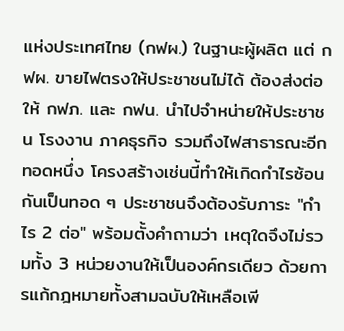แห่งประเทศไทย (กฟผ.) ในฐานะผู้ผลิต แต่ กฟผ. ขายไฟตรงให้ประชาชนไม่ได้ ต้องส่งต่อให้ กฟภ. และ กฟน. นำไปจำหน่ายให้ประชาชน โรงงาน ภาคธุรกิจ รวมถึงไฟสาธารณะอีกทอดหนึ่ง โครงสร้างเช่นนี้ทำให้เกิดกำไรซ้อนกันเป็นทอด ๆ ประชาชนจึงต้องรับภาระ "กำไร 2 ต่อ" พร้อมตั้งคำถามว่า เหตุใดจึงไม่รวมทั้ง 3 หน่วยงานให้เป็นองค์กรเดียว ด้วยการแก้กฎหมายทั้งสามฉบับให้เหลือเพี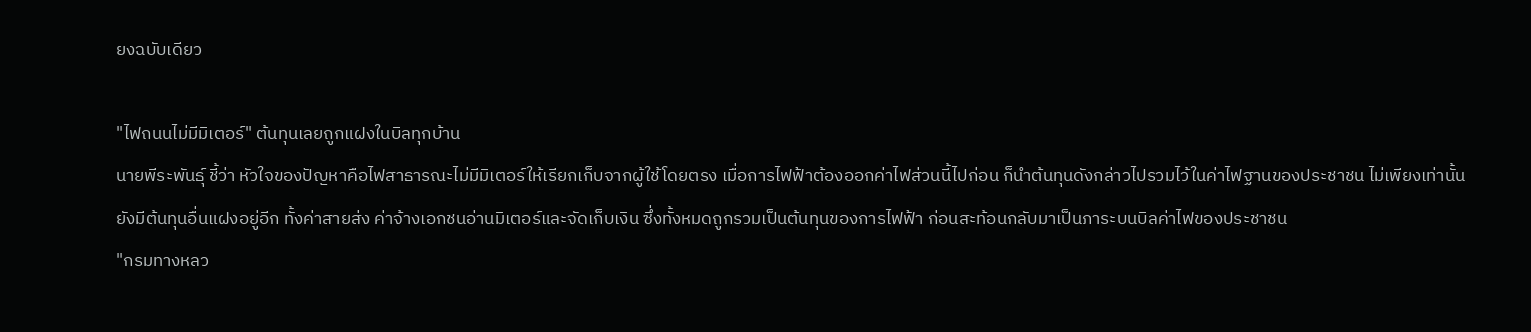ยงฉบับเดียว

"ไฟถนนไม่มีมิเตอร์" ต้นทุนเลยถูกแฝงในบิลทุกบ้าน
นายพีระพันธุ์ ชี้ว่า หัวใจของปัญหาคือไฟสาธารณะไม่มีมิเตอร์ให้เรียกเก็บจากผู้ใช้โดยตรง เมื่อการไฟฟ้าต้องออกค่าไฟส่วนนี้ไปก่อน ก็นำต้นทุนดังกล่าวไปรวมไว้ในค่าไฟฐานของประชาชน ไม่เพียงเท่านั้น ยังมีต้นทุนอื่นแฝงอยู่อีก ทั้งค่าสายส่ง ค่าจ้างเอกชนอ่านมิเตอร์และจัดเก็บเงิน ซึ่งทั้งหมดถูกรวมเป็นต้นทุนของการไฟฟ้า ก่อนสะท้อนกลับมาเป็นภาระบนบิลค่าไฟของประชาชน
"กรมทางหลว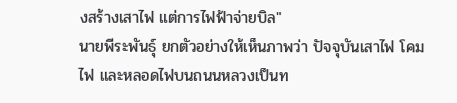งสร้างเสาไฟ แต่การไฟฟ้าจ่ายบิล"
นายพีระพันธุ์ ยกตัวอย่างให้เห็นภาพว่า ปัจจุบันเสาไฟ โคมไฟ และหลอดไฟบนถนนหลวงเป็นท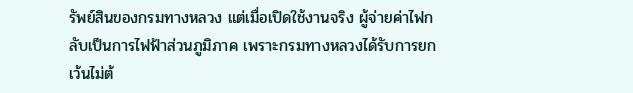รัพย์สินของกรมทางหลวง แต่เมื่อเปิดใช้งานจริง ผู้จ่ายค่าไฟกลับเป็นการไฟฟ้าส่วนภูมิภาค เพราะกรมทางหลวงได้รับการยกเว้นไม่ต้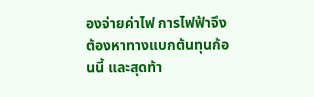องจ่ายค่าไฟ การไฟฟ้าจึงต้องหาทางแบกต้นทุนก้อนนี้ และสุดท้า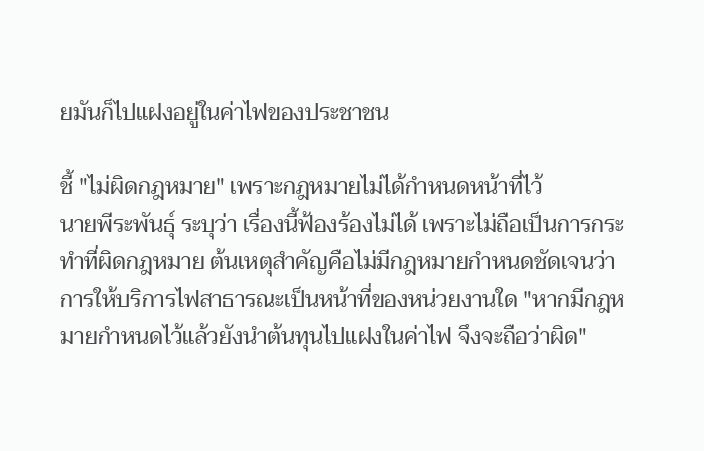ยมันก็ไปแฝงอยู่ในค่าไฟของประชาชน

ชี้ "ไม่ผิดกฎหมาย" เพราะกฎหมายไม่ได้กำหนดหน้าที่ไว้
นายพีระพันธุ์ ระบุว่า เรื่องนี้ฟ้องร้องไม่ได้ เพราะไม่ถือเป็นการกระทำที่ผิดกฎหมาย ต้นเหตุสำคัญคือไม่มีกฎหมายกำหนดชัดเจนว่าการให้บริการไฟสาธารณะเป็นหน้าที่ของหน่วยงานใด "หากมีกฎหมายกำหนดไว้แล้วยังนำต้นทุนไปแฝงในค่าไฟ จึงจะถือว่าผิด"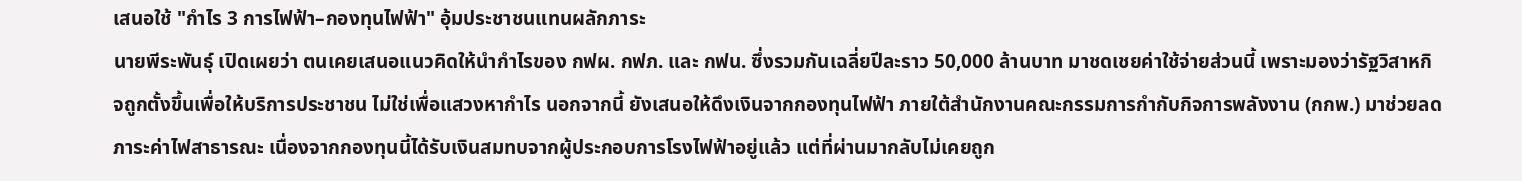เสนอใช้ "กำไร 3 การไฟฟ้า–กองทุนไฟฟ้า" อุ้มประชาชนแทนผลักภาระ
นายพีระพันธุ์ เปิดเผยว่า ตนเคยเสนอแนวคิดให้นำกำไรของ กฟผ. กฟภ. และ กฟน. ซึ่งรวมกันเฉลี่ยปีละราว 50,000 ล้านบาท มาชดเชยค่าใช้จ่ายส่วนนี้ เพราะมองว่ารัฐวิสาหกิจถูกตั้งขึ้นเพื่อให้บริการประชาชน ไม่ใช่เพื่อแสวงหากำไร นอกจากนี้ ยังเสนอให้ดึงเงินจากกองทุนไฟฟ้า ภายใต้สำนักงานคณะกรรมการกำกับกิจการพลังงาน (กกพ.) มาช่วยลดภาระค่าไฟสาธารณะ เนื่องจากกองทุนนี้ได้รับเงินสมทบจากผู้ประกอบการโรงไฟฟ้าอยู่แล้ว แต่ที่ผ่านมากลับไม่เคยถูก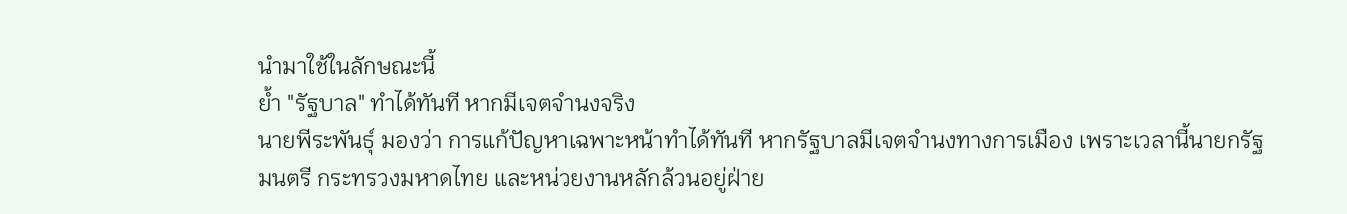นำมาใช้ในลักษณะนี้
ย้ำ "รัฐบาล" ทำได้ทันที หากมีเจตจำนงจริง
นายพีระพันธุ์ มองว่า การแก้ปัญหาเฉพาะหน้าทำได้ทันที หากรัฐบาลมีเจตจำนงทางการเมือง เพราะเวลานี้นายกรัฐมนตรี กระทรวงมหาดไทย และหน่วยงานหลักล้วนอยู่ฝ่าย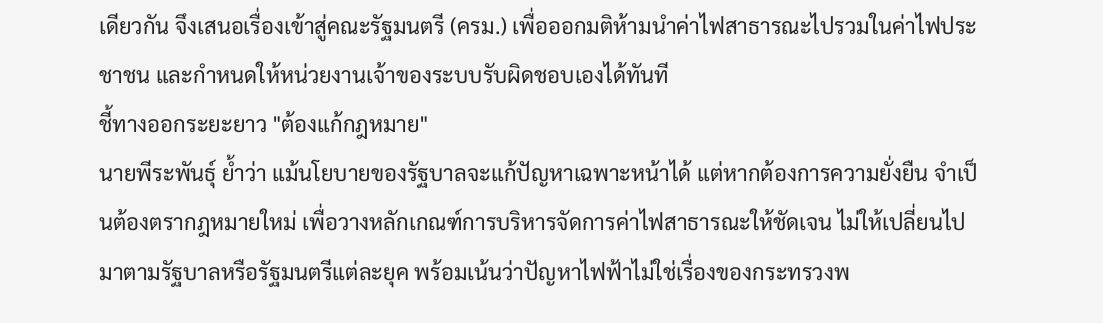เดียวกัน จึงเสนอเรื่องเข้าสู่คณะรัฐมนตรี (ครม.) เพื่อออกมติห้ามนำค่าไฟสาธารณะไปรวมในค่าไฟประชาชน และกำหนดให้หน่วยงานเจ้าของระบบรับผิดชอบเองได้ทันที
ชี้ทางออกระยะยาว "ต้องแก้กฎหมาย"
นายพีระพันธุ์ ย้ำว่า แม้นโยบายของรัฐบาลจะแก้ปัญหาเฉพาะหน้าได้ แต่หากต้องการความยั่งยืน จำเป็นต้องตรากฎหมายใหม่ เพื่อวางหลักเกณฑ์การบริหารจัดการค่าไฟสาธารณะให้ชัดเจน ไม่ให้เปลี่ยนไปมาตามรัฐบาลหรือรัฐมนตรีแต่ละยุค พร้อมเน้นว่าปัญหาไฟฟ้าไม่ใช่เรื่องของกระทรวงพ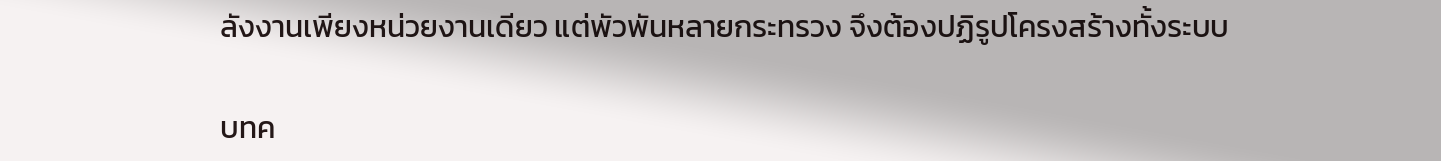ลังงานเพียงหน่วยงานเดียว แต่พัวพันหลายกระทรวง จึงต้องปฏิรูปโครงสร้างทั้งระบบ

บทค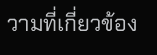วามที่เกี่ยวข้อง